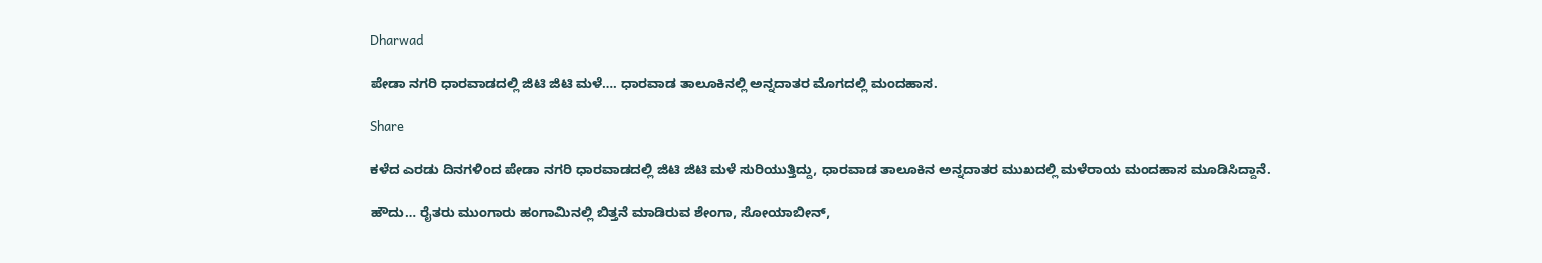Dharwad

ಪೇಡಾ ನಗರಿ ಧಾರವಾಡದಲ್ಲಿ ಜಿಟಿ ಜಿಟಿ ಮಳೆ…. ಧಾರವಾಡ ತಾಲೂಕಿನಲ್ಲಿ ಅನ್ನದಾತರ ಮೊಗದಲ್ಲಿ ಮಂದಹಾಸ.

Share

ಕಳೆದ ಎರಡು ದಿನಗಳಿಂದ ಪೇಡಾ ನಗರಿ ಧಾರವಾಡದಲ್ಲಿ ಜಿಟಿ ಜಿಟಿ ಮಳೆ ಸುರಿಯುತ್ತಿದ್ದು, ಧಾರವಾಡ ತಾಲೂಕಿನ ಅನ್ನದಾತರ ಮುಖದಲ್ಲಿ ಮಳೆರಾಯ ಮಂದಹಾಸ ಮೂಡಿಸಿದ್ದಾನೆ.

ಹೌದು… ರೈತರು ಮುಂಗಾರು ಹಂಗಾಮಿನಲ್ಲಿ ಬಿತ್ತನೆ ಮಾಡಿರುವ ಶೇಂಗಾ, ಸೋಯಾಬೀನ್,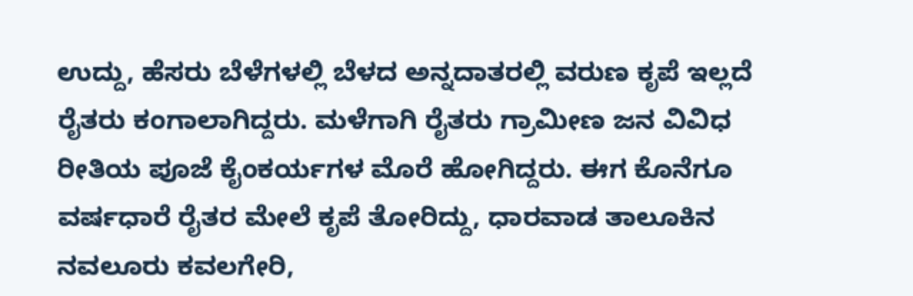ಉದ್ದು, ಹೆಸರು ಬೆಳೆಗಳಲ್ಲಿ ಬೆಳದ ಅನ್ನದಾತರಲ್ಲಿ ವರುಣ ಕೃಪೆ ಇಲ್ಲದೆ ರೈತರು ಕಂಗಾಲಾಗಿದ್ದರು. ಮಳೆಗಾಗಿ ರೈತರು ಗ್ರಾಮೀಣ ಜನ ವಿವಿಧ ರೀತಿಯ ಪೂಜೆ ಕೈಂಕರ್ಯಗಳ ಮೊರೆ ಹೋಗಿದ್ದರು. ಈಗ ಕೊನೆಗೂ ವರ್ಷಧಾರೆ ರೈತರ ಮೇಲೆ ಕೃಪೆ ತೋರಿದ್ದು, ಧಾರವಾಡ ತಾಲೂಕಿನ ನವಲೂರು ಕವಲಗೇರಿ,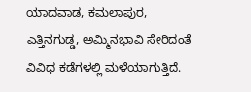ಯಾದವಾಡ, ಕಮಲಾಪುರ, ಎತ್ತಿನಗುಡ್ಡ, ಅಮ್ಮಿನಭಾವಿ ಸೇರಿದಂತೆ ವಿವಿಧ ಕಡೆಗಳಲ್ಲಿ ಮಳೆಯಾಗುತ್ತಿದೆ.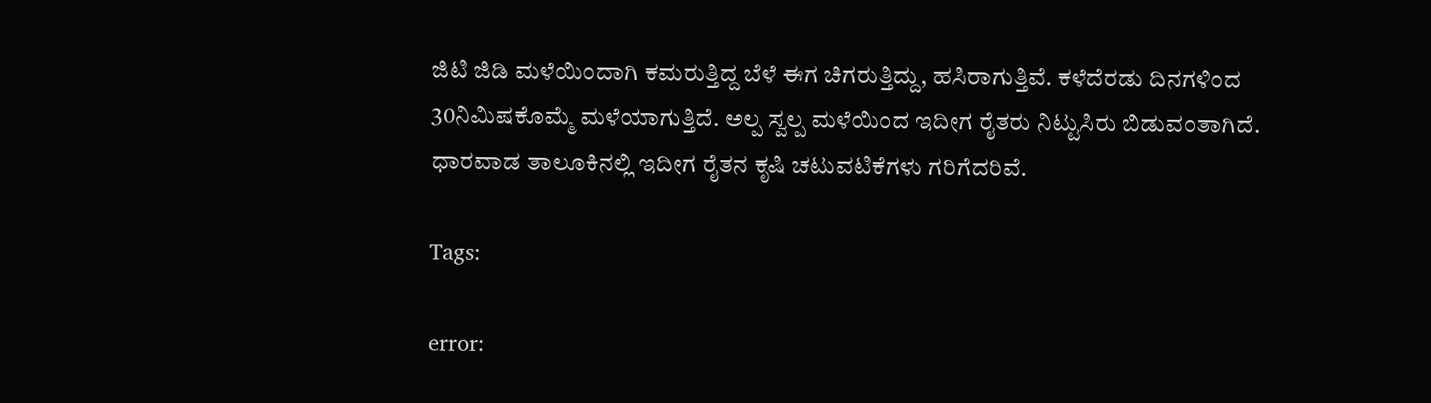ಜಿಟಿ ಜಿಡಿ ಮಳೆಯಿಂದಾಗಿ ಕಮರುತ್ತಿದ್ದ ಬೆಳೆ ಈಗ ಚಿಗರುತ್ತಿದ್ದು, ಹಸಿರಾಗುತ್ತಿವೆ. ಕಳೆದೆರಡು ದಿನಗಳಿಂದ 30ನಿಮಿಷಕೊಮ್ಮೆ ಮಳೆಯಾಗುತ್ತಿದೆ. ಅಲ್ಪ ಸ್ವಲ್ಪ ಮಳೆಯಿಂದ ಇದೀಗ ರೈತರು ನಿಟ್ಟುಸಿರು ಬಿಡುವಂತಾಗಿದೆ. ಧಾರವಾಡ ತಾಲೂಕಿನಲ್ಲಿ ಇದೀಗ ರೈತನ ಕೃಷಿ ಚಟುವಟಿಕೆಗಳು ಗರಿಗೆದರಿವೆ.

Tags:

error: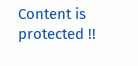Content is protected !!